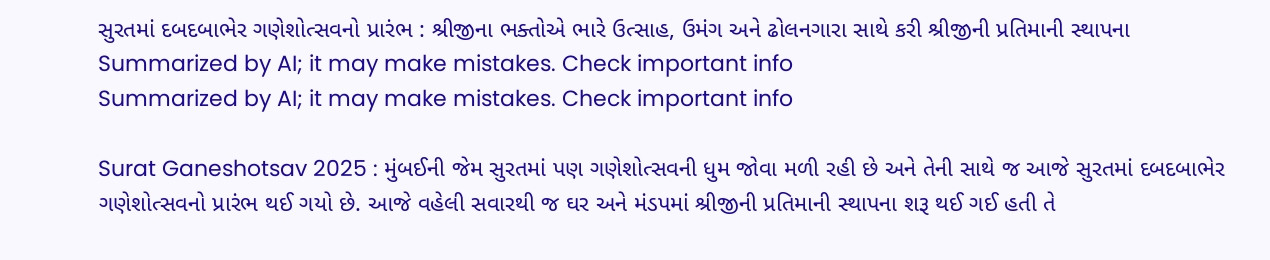સુરતમાં દબદબાભેર ગણેશોત્સવનો પ્રારંભ : શ્રીજીના ભક્તોએ ભારે ઉત્સાહ, ઉમંગ અને ઢોલનગારા સાથે કરી શ્રીજીની પ્રતિમાની સ્થાપના
Summarized by AI; it may make mistakes. Check important info
Summarized by AI; it may make mistakes. Check important info

Surat Ganeshotsav 2025 : મુંબઈની જેમ સુરતમાં પણ ગણેશોત્સવની ધુમ જોવા મળી રહી છે અને તેની સાથે જ આજે સુરતમાં દબદબાભેર ગણેશોત્સવનો પ્રારંભ થઈ ગયો છે. આજે વહેલી સવારથી જ ઘર અને મંડપમાં શ્રીજીની પ્રતિમાની સ્થાપના શરૂ થઈ ગઈ હતી તે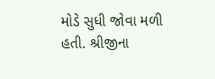મોડે સુધી જોવા મળી હતી. શ્રીજીના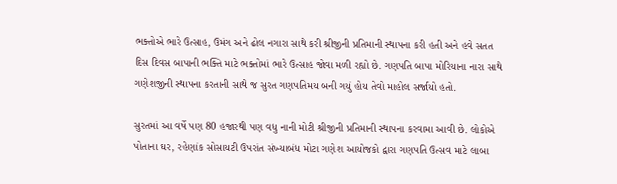ભક્તોએ ભારે ઉત્સાહ, ઉમંગ અને ઢોલ નગારા સાથે કરી શ્રીજીની પ્રતિમાની સ્થાપના કરી હતી અને હવે સતત દિસ દિવસ બાપાની ભક્તિ માટે ભક્તોમાં ભારે ઉત્સાહ જોવા મળી રહ્યો છે. ગણપતિ બાપા મોરિયાના નારા સાથે ગણેશજીની સ્થાપના કરતાની સાથે જ સુરત ગણપતિમય બની ગયું હોય તેવો માહોલ સર્જાયો હતો.

સુરતમાં આ વર્ષે પણ 80 હજારથી પણ વધુ નાની મોટી શ્રીજીની પ્રતિમાની સ્થાપના કરવામા આવી છે. લોકોએ પોતાના ઘર, રહેણાંક સોસાયટી ઉપરાંત સંખ્યાબંધ મોટા ગણેશ આયોજકો દ્વારા ગણપતિ ઉત્સવ માટે લાબા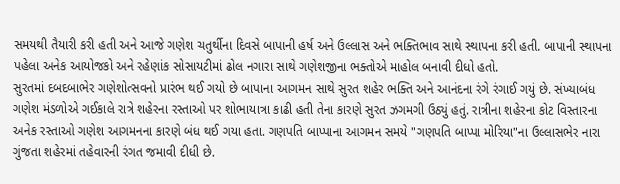સમયથી તૈયારી કરી હતી અને આજે ગણેશ ચતુર્થીના દિવસે બાપાની હર્ષ અને ઉલ્લાસ અને ભક્તિભાવ સાથે સ્થાપના કરી હતી. બાપાની સ્થાપના પહેલા અનેક આયોજકો અને રહેણાંક સોસાયટીમાં ઢોલ નગારા સાથે ગણેશજીના ભક્તોએ માહોલ બનાવી દીધો હતો.
સુરતમાં દબદબાભેર ગણેશોત્સવનો પ્રારંભ થઈ ગયો છે બાપાના આગમન સાથે સુરત શહેર ભક્તિ અને આનંદના રંગે રંગાઈ ગયું છે. સંખ્યાબંધ ગણેશ મંડળોએ ગઈકાલે રાત્રે શહેરના રસ્તાઓ પર શોભાયાત્રા કાઢી હતી તેના કારણે સુરત ઝગમગી ઉઠ્યું હતું. રાત્રીના શહેરના કોટ વિસ્તારના અનેક રસ્તાઓ ગણેશ આગમનના કારણે બંધ થઈ ગયા હતા. ગણપતિ બાપ્પાના આગમન સમયે "ગણપતિ બાપ્પા મોરિયા"ના ઉલ્લાસભેર નારા ગુંજતા શહેરમાં તહેવારની રંગત જમાવી દીધી છે.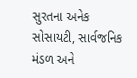સુરતના અનેક સોસાયટી, સાર્વજનિક મંડળ અને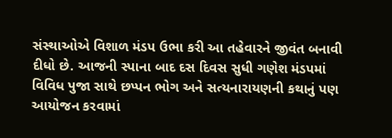સંસ્થાઓએ વિશાળ મંડપ ઉભા કરી આ તહેવારને જીવંત બનાવી દીધો છે. આજની સ્પાના બાદ દસ દિવસ સુધી ગણેશ મંડપમાં વિવિધ પુજા સાથે છપ્પન ભોગ અને સત્યનારાયણની કથાનું પણ આયોજન કરવામાં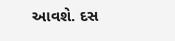આવશે. દસ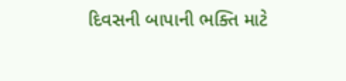દિવસની બાપાની ભક્તિ માટે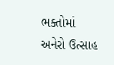ભક્તોમાં અનેરો ઉત્સાહ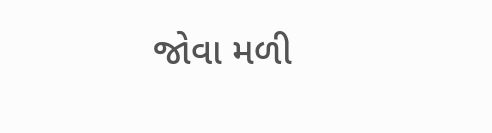જોવા મળી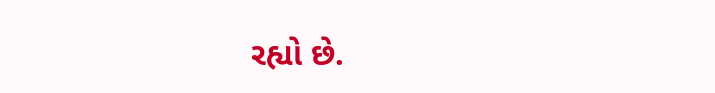રહ્યો છે.